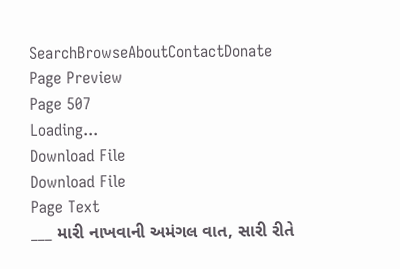SearchBrowseAboutContactDonate
Page Preview
Page 507
Loading...
Download File
Download File
Page Text
___ મારી નાખવાની અમંગલ વાત, સારી રીતે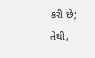કરી છે; તેથી,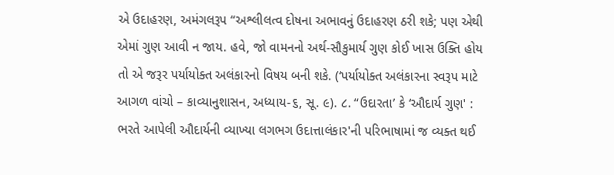એ ઉદાહરણ, અમંગલરૂપ “અશ્લીલત્વ દોષના અભાવનું ઉદાહરણ ઠરી શકે; પણ એથી એમાં ગુણ આવી ન જાય. હવે, જો વામનનો અર્થ-સૌકુમાર્ય ગુણ કોઈ ખાસ ઉક્તિ હોય તો એ જરૂર પર્યાયોક્ત અલંકારનો વિષય બની શકે. (‘પર્યાયોક્ત અલંકારના સ્વરૂપ માટે આગળ વાંચો – કાવ્યાનુશાસન, અધ્યાય-૬, સૂ. ૯). ૮. “ઉદારતા’ કે ‘ઔદાર્ય ગુણ' : ભરતે આપેલી ઔદાર્યની વ્યાખ્યા લગભગ ઉદાત્તાલંકાર'ની પરિભાષામાં જ વ્યક્ત થઈ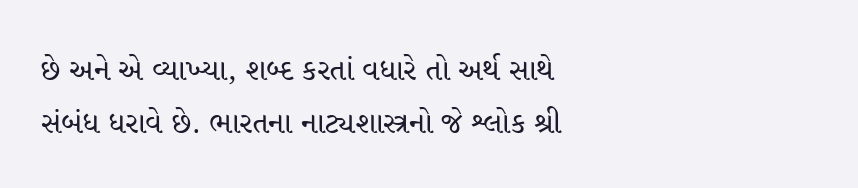છે અને એ વ્યાખ્યા, શબ્દ કરતાં વધારે તો અર્થ સાથે સંબંધ ધરાવે છે. ભારતના નાટ્યશાસ્ત્રનો જે શ્લોક શ્રી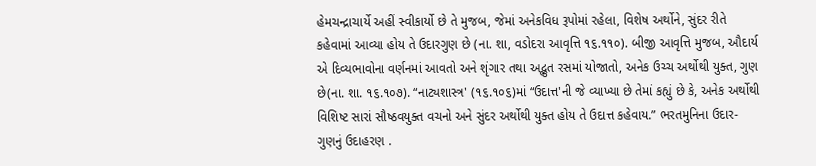હેમચન્દ્રાચાર્યે અહીં સ્વીકાર્યો છે તે મુજબ, જેમાં અનેકવિધ રૂપોમાં રહેલા, વિશેષ અર્થોને, સુંદર રીતે કહેવામાં આવ્યા હોય તે ઉદારગુણ છે (ના. શા, વડોદરા આવૃત્તિ ૧૬.૧૧૦). બીજી આવૃત્તિ મુજબ, ઔદાર્ય એ દિવ્યભાવોના વર્ણનમાં આવતો અને શૃંગાર તથા અદ્ભુત રસમાં યોજાતો, અનેક ઉચ્ચ અર્થોથી યુક્ત, ગુણ છે(ના. શા. ૧૬.૧૦૭). “નાટ્યશાસ્ત્ર' (૧૬.૧૦૬)માં “ઉદાત્ત'ની જે વ્યાખ્યા છે તેમાં કહ્યું છે કે, અનેક અર્થોથી વિશિષ્ટ સારાં સૌષ્ઠવયુક્ત વચનો અને સુંદર અર્થોથી યુક્ત હોય તે ઉદાત્ત કહેવાય.” ભરતમુનિના ઉદાર-ગુણનું ઉદાહરણ .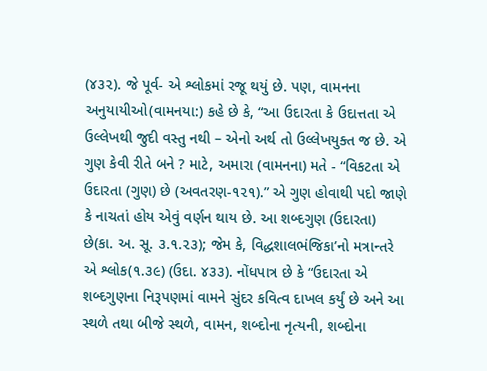(૪૩૨). જે પૂર્વ- એ શ્લોકમાં રજૂ થયું છે. પણ, વામનના અનુયાયીઓ(વામનયા:) કહે છે કે, “આ ઉદારતા કે ઉદાત્તતા એ ઉલ્લેખથી જુદી વસ્તુ નથી – એનો અર્થ તો ઉલ્લેખયુક્ત જ છે. એ ગુણ કેવી રીતે બને ? માટે, અમારા (વામનના) મતે - “વિકટતા એ ઉદારતા (ગુણ) છે (અવતરણ-૧૨૧).” એ ગુણ હોવાથી પદો જાણે કે નાચતાં હોય એવું વર્ણન થાય છે. આ શબ્દગુણ (ઉદારતા) છે(કા. અ. સૂ. ૩.૧.૨૩); જેમ કે, વિદ્ધશાલભંજિકા’નો મત્રાન્તરે એ શ્લોક(૧.૩૯) (ઉદા. ૪૩૩). નોંધપાત્ર છે કે “ઉદારતા એ શબ્દગુણના નિરૂપણમાં વામને સુંદર કવિત્વ દાખલ કર્યું છે અને આ સ્થળે તથા બીજે સ્થળે, વામન, શબ્દોના નૃત્યની, શબ્દોના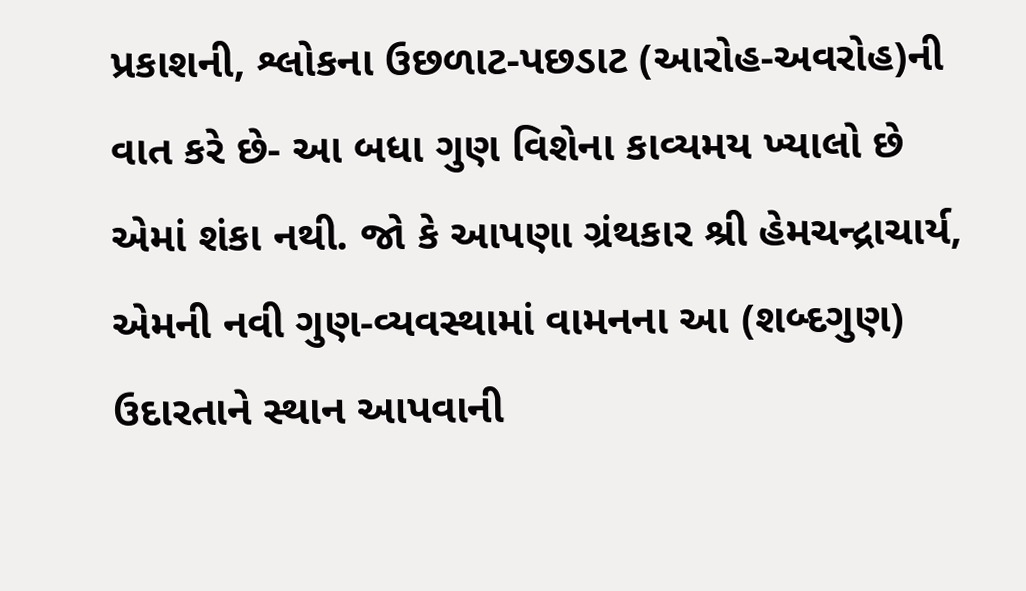પ્રકાશની, શ્લોકના ઉછળાટ-પછડાટ (આરોહ-અવરોહ)ની વાત કરે છે- આ બધા ગુણ વિશેના કાવ્યમય ખ્યાલો છે એમાં શંકા નથી. જો કે આપણા ગ્રંથકાર શ્રી હેમચન્દ્રાચાર્ય, એમની નવી ગુણ-વ્યવસ્થામાં વામનના આ (શબ્દગુણ) ઉદારતાને સ્થાન આપવાની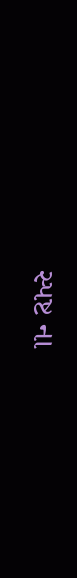સ્પષ્ટ ના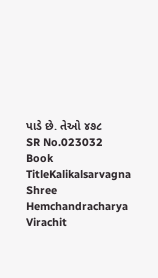પાડે છે. તેઓ ૪૭૮
SR No.023032
Book TitleKalikalsarvagna Shree Hemchandracharya Virachit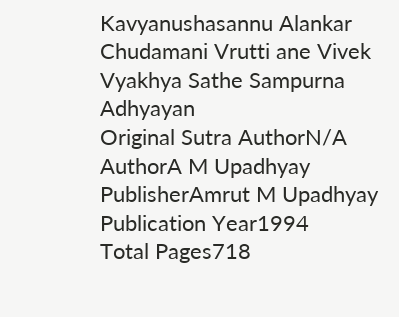Kavyanushasannu Alankar Chudamani Vrutti ane Vivek Vyakhya Sathe Sampurna Adhyayan
Original Sutra AuthorN/A
AuthorA M Upadhyay
PublisherAmrut M Upadhyay
Publication Year1994
Total Pages718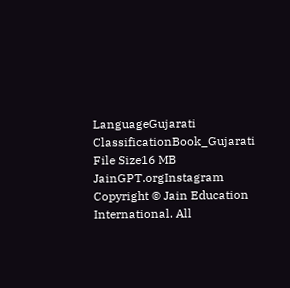LanguageGujarati
ClassificationBook_Gujarati
File Size16 MB
JainGPT.orgInstagram
Copyright © Jain Education International. All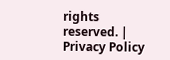rights reserved. | Privacy Policy